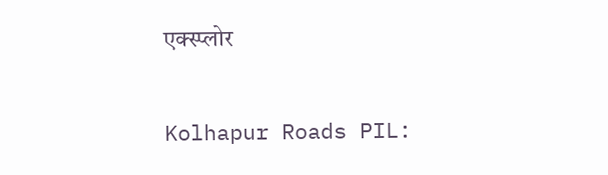एक्स्प्लोर

Kolhapur Roads PIL: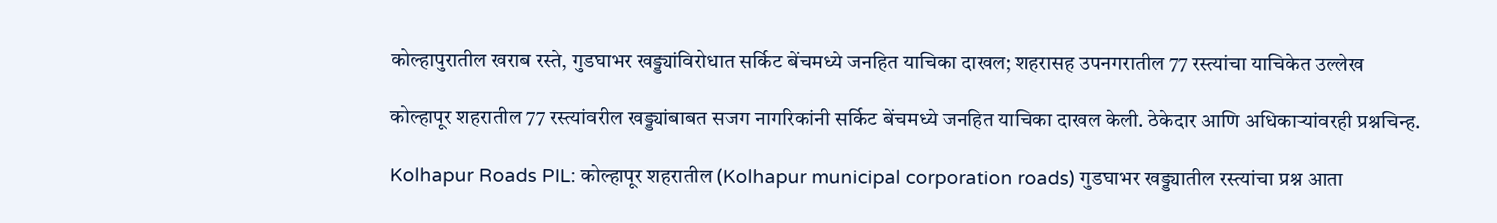कोल्हापुरातील खराब रस्ते, गुडघाभर खड्ड्यांविरोधात सर्किट बेंचमध्ये जनहित याचिका दाखल; शहरासह उपनगरातील 77 रस्त्यांचा याचिकेत उल्लेख

कोल्हापूर शहरातील 77 रस्त्यांवरील खड्ड्यांबाबत सजग नागरिकांनी सर्किट बेंचमध्ये जनहित याचिका दाखल केली. ठेकेदार आणि अधिकाऱ्यांवरही प्रश्नचिन्ह.

Kolhapur Roads PIL: कोल्हापूर शहरातील (Kolhapur municipal corporation roads) गुडघाभर खड्ड्यातील रस्त्यांचा प्रश्न आता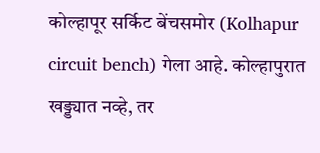कोल्हापूर सर्किट बेंचसमोर (Kolhapur circuit bench) गेला आहे. कोल्हापुरात खड्ड्यात नव्हे, तर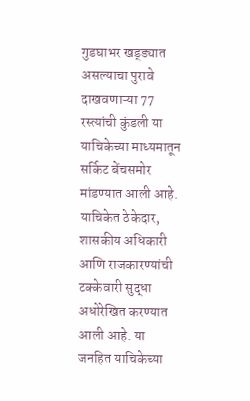गुडघाभर खड्ड्यात असल्याचा पुरावे दाखवणाऱ्या 77 रस्त्यांची कुंडली या याचिकेच्या माध्यमातून सर्किट बेंचसमोर मांडण्यात आली आहे. याचिकेत ठेकेदार, शासकीय अधिकारी आणि राजकारण्यांची टक्केवारी सुद्धा अधोरेखित करण्यात आली आहे. या जनहित याचिकेच्या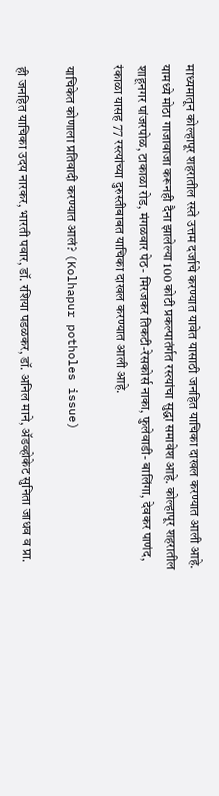माध्यमातून कोल्हापूर शहरातील रस्ते उत्तम दर्जाचे करण्यात यावेत यासाठी जनहित याचिका दाखल करण्यात आली आहे. यामध्ये मोठा गाजावाजा करूनही दैना झालेल्या 100 कोटी प्रकल्पातंर्गत रस्त्यांचा सुद्धा समावेश आहे. कोल्हापूर शहरातील शाहूनगर पांजरपोळ, टाकाळा रोड, मंगळवार पेठ- मिरजकर तिकटी-रेसकोर्स नाका, फुलेवाडी- बालिंगा, देवकर पाणंद, रंकाळा यासह 77 रस्त्यांच्या दुरुस्तीबाबत याचिका दाखल करण्यात आली आहे.

याचिकेत कोणाला प्रतिवादी करण्यात आलं? (Kolhapur potholes issue)

ही जनहित याचिका उदय नारकर, भारती पवार, डॉ. रशिया पडळकर, डॉ. अनिल माने, ॲडव्होकेट सुनिता जाधव व प्रा.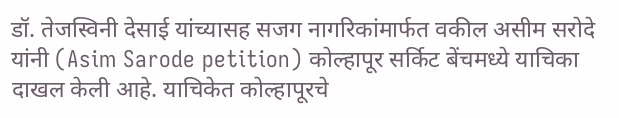डॉ. तेजस्विनी देसाई यांच्यासह सजग नागरिकांमार्फत वकील असीम सरोदे यांनी (Asim Sarode petition) कोल्हापूर सर्किट बेंचमध्ये याचिका दाखल केली आहे. याचिकेत कोल्हापूरचे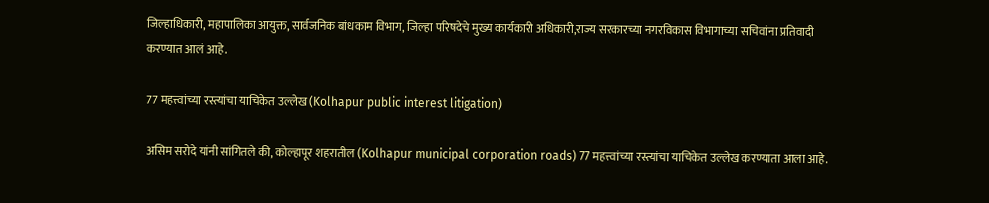जिल्हाधिकारी, महापालिका आयुक्त, सार्वजनिक बांधकाम विभाग, जिल्हा परिषदेचे मुख्य कार्यकारी अधिकारी,राज्य सरकारच्या नगरविकास विभागाच्या सचिवांना प्रतिवादी करण्यात आलं आहे.

77 महत्त्वांच्या रस्त्यांचा याचिकेत उल्लेख (Kolhapur public interest litigation)

असिम सरोदे यांनी सांगितले की, कोल्हापूर शहरातील (Kolhapur municipal corporation roads) 77 महत्त्वांच्या रस्त्यांचा याचिकेत उल्लेख करण्याता आला आहे.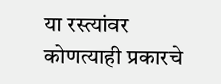या रस्त्यांवर कोणत्याही प्रकारचे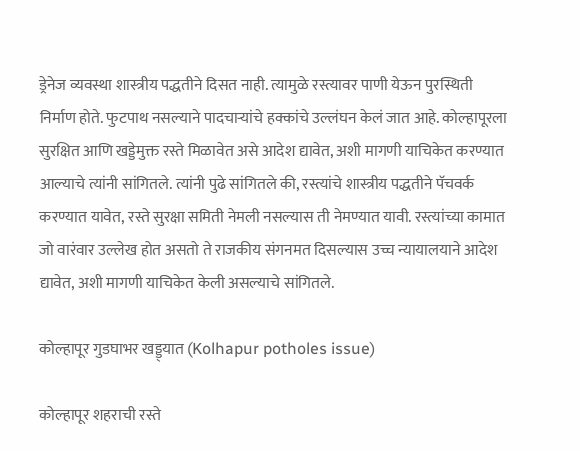ड्रेनेज व्यवस्था शास्त्रीय पद्धतीने दिसत नाही. त्यामुळे रस्त्यावर पाणी येऊन पुरस्थिती निर्माण होते. फुटपाथ नसल्याने पादचाऱ्यांचे हक्कांचे उल्लंघन केलं जात आहे. कोल्हापूरला सुरक्षित आणि खड्डेमुक्त रस्ते मिळावेत असे आदेश द्यावेत, अशी मागणी याचिकेत करण्यात आल्याचे त्यांनी सांगितले. त्यांनी पुढे सांगितले की, रस्त्यांचे शास्त्रीय पद्धतीने पॅचवर्क करण्यात यावेत, रस्ते सुरक्षा समिती नेमली नसल्यास ती नेमण्यात यावी. रस्त्यांच्या कामात जो वारंवार उल्लेख होत असतो ते राजकीय संगनमत दिसल्यास उच्च न्यायालयाने आदेश द्यावेत, अशी मागणी याचिकेत केली असल्याचे सांगितले.

कोल्हापूर गुडघाभर खड्ड्यात (Kolhapur potholes issue)

कोल्हापूर शहराची रस्ते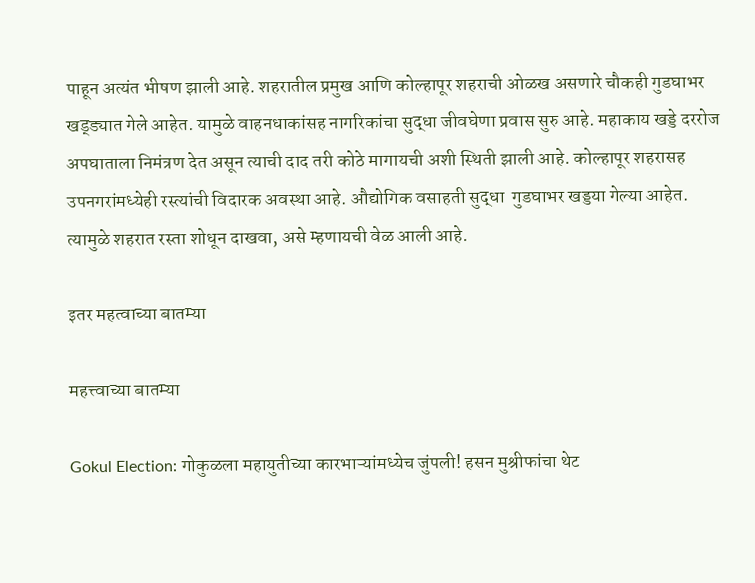पाहून अत्यंत भीषण झाली आहे. शहरातील प्रमुख आणि कोल्हापूर शहराची ओळख असणारे चौकही गुडघाभर खड्ड्यात गेले आहेत. यामुळे वाहनधाकांसह नागरिकांचा सुद्धा जीवघेणा प्रवास सुरु आहे. महाकाय खड्डे दररोज अपघाताला निमंत्रण देत असून त्याची दाद तरी कोठे मागायची अशी स्थिती झाली आहे. कोल्हापूर शहरासह उपनगरांमध्येही रस्त्यांची विदारक अवस्था आहे. औद्योगिक वसाहती सुद्धा  गुडघाभर खड्डया गेल्या आहेत. त्यामुळे शहरात रस्ता शोधून दाखवा, असे म्हणायची वेळ आली आहे.

इतर महत्वाच्या बातम्या

महत्त्वाच्या बातम्या

Gokul Election: गोकुळला महायुतीच्या कारभाऱ्यांमध्येच जुंपली! हसन मुश्रीफांचा थेट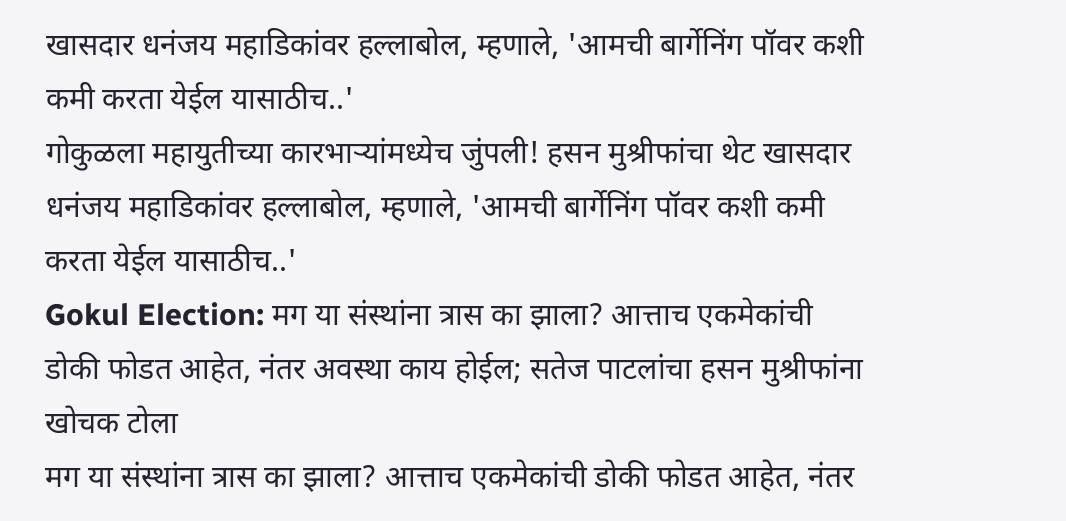खासदार धनंजय महाडिकांवर हल्लाबोल, म्हणाले, 'आमची बार्गेनिंग पॉवर कशी कमी करता येईल यासाठीच..'
गोकुळला महायुतीच्या कारभाऱ्यांमध्येच जुंपली! हसन मुश्रीफांचा थेट खासदार धनंजय महाडिकांवर हल्लाबोल, म्हणाले, 'आमची बार्गेनिंग पॉवर कशी कमी करता येईल यासाठीच..'
Gokul Election: मग या संस्थांना त्रास का झाला? आत्ताच एकमेकांची डोकी फोडत आहेत, नंतर अवस्था काय होईल; सतेज पाटलांचा हसन मुश्रीफांना खोचक टोला
मग या संस्थांना त्रास का झाला? आत्ताच एकमेकांची डोकी फोडत आहेत, नंतर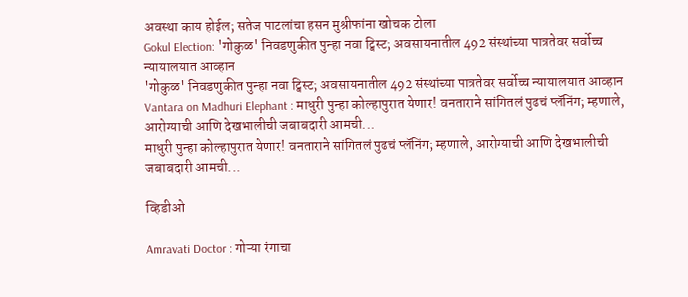अवस्था काय होईल; सतेज पाटलांचा हसन मुश्रीफांना खोचक टोला
Gokul Election: 'गोकुळ' निवडणुकीत पुन्हा नवा ट्विस्ट; अवसायनातील 492 संस्थांच्या पात्रतेवर सर्वोच्च न्यायालयात आव्हान
'गोकुळ' निवडणुकीत पुन्हा नवा ट्विस्ट; अवसायनातील 492 संस्थांच्या पात्रतेवर सर्वोच्च न्यायालयात आव्हान
Vantara on Madhuri Elephant : माधुरी पुन्हा कोल्हापुरात येणार! वनताराने सांगितलं पुढचं प्लॅनिंग; म्हणाले, आरोग्याची आणि देखभालीची जबाबदारी आमची...
माधुरी पुन्हा कोल्हापुरात येणार! वनताराने सांगितलं पुढचं प्लॅनिंग; म्हणाले, आरोग्याची आणि देखभालीची जबाबदारी आमची...

व्हिडीओ

Amravati Doctor : गोऱ्या रंगाचा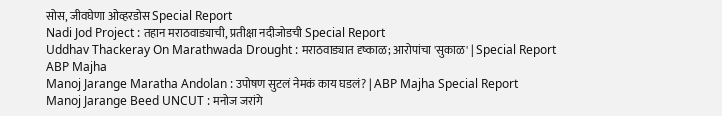सोस, जीवघेणा ओव्हरडोस Special Report
Nadi Jod Project : तहान मराठवाड्याची, प्रतीक्षा नदीजोडची Special Report
Uddhav Thackeray On Marathwada Drought : मराठवाड्यात दृष्काळ; आरोपांचा 'सुकाळ' | Special Report ABP Majha
Manoj Jarange Maratha Andolan : उपोषण सुटलं नेमकं काय घडलं? | ABP Majha Special Report
Manoj Jarange Beed UNCUT : मनोज जरांगे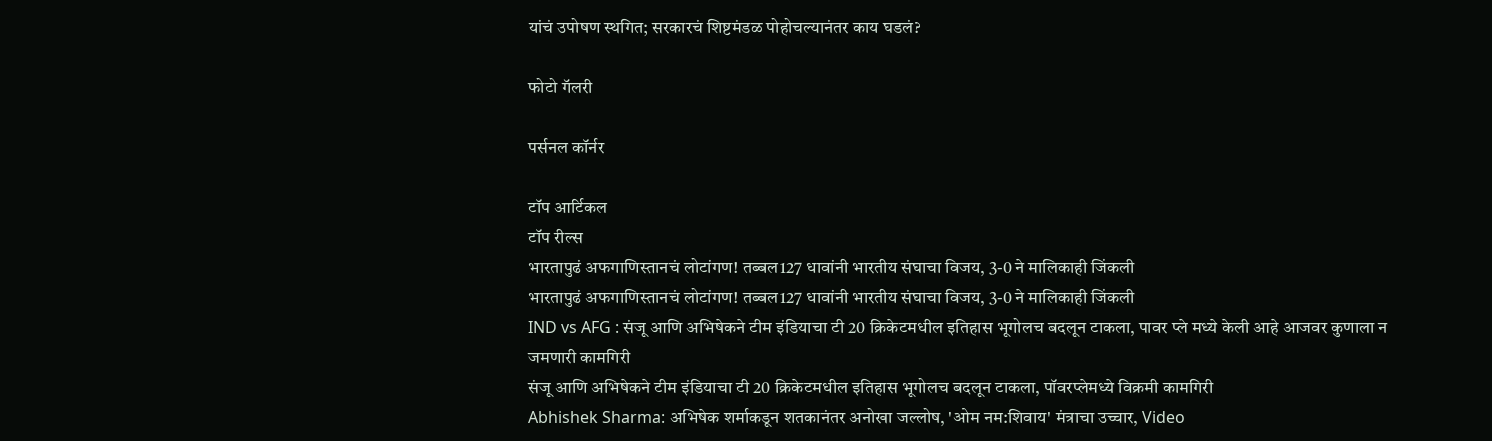यांचं उपोषण स्थगित; सरकारचं शिष्टमंडळ पोहोचल्यानंतर काय घडलं?

फोटो गॅलरी

पर्सनल कॉर्नर

टॉप आर्टिकल
टॉप रील्स
भारतापुढं अफगाणिस्तानचं लोटांगण! तब्बल127 धावांनी भारतीय संघाचा विजय, 3-0 ने मालिकाही जिंकली
भारतापुढं अफगाणिस्तानचं लोटांगण! तब्बल127 धावांनी भारतीय संघाचा विजय, 3-0 ने मालिकाही जिंकली
IND vs AFG : संजू आणि अभिषेकने टीम इंडियाचा टी 20 क्रिकेटमधील इतिहास भूगोलच बदलून टाकला, पावर प्ले मध्ये केली आहे आजवर कुणाला न जमणारी कामगिरी
संजू आणि अभिषेकने टीम इंडियाचा टी 20 क्रिकेटमधील इतिहास भूगोलच बदलून टाकला, पॉवरप्लेमध्ये विक्रमी कामगिरी
Abhishek Sharma: अभिषेक शर्माकडून शतकानंतर अनोखा जल्लोष, 'ओम नम:शिवाय' मंत्राचा उच्चार, Video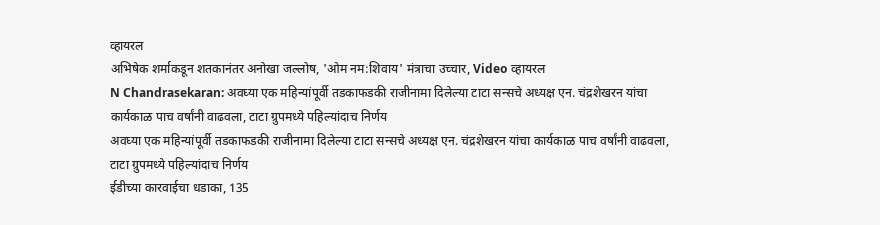व्हायरल
अभिषेक शर्माकडून शतकानंतर अनोखा जल्लोष, 'ओम नम:शिवाय' मंत्राचा उच्चार, Video व्हायरल
N Chandrasekaran: अवघ्या एक महिन्यांपूर्वी तडकाफडकी राजीनामा दिलेल्या टाटा सन्सचे अध्यक्ष एन. चंद्रशेखरन यांचा कार्यकाळ पाच वर्षांनी वाढवला, टाटा ग्रुपमध्ये पहिल्यांदाच निर्णय
अवघ्या एक महिन्यांपूर्वी तडकाफडकी राजीनामा दिलेल्या टाटा सन्सचे अध्यक्ष एन. चंद्रशेखरन यांचा कार्यकाळ पाच वर्षांनी वाढवला, टाटा ग्रुपमध्ये पहिल्यांदाच निर्णय
ईडीच्या कारवाईचा धडाका, 135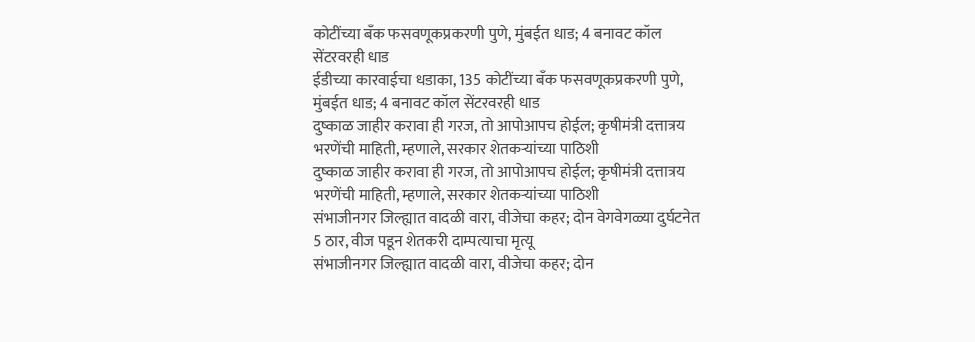कोटींच्या बँक फसवणूकप्रकरणी पुणे, मुंबईत धाड; 4 बनावट कॉल सेंटरवरही धाड
ईडीच्या कारवाईचा धडाका, 135 कोटींच्या बँक फसवणूकप्रकरणी पुणे, मुंबईत धाड; 4 बनावट कॉल सेंटरवरही धाड
दुष्काळ जाहीर करावा ही गरज, तो आपोआपच होईल; कृषीमंत्री दत्तात्रय भरणेंची माहिती, म्हणाले, सरकार शेतकऱ्यांच्या पाठिशी
दुष्काळ जाहीर करावा ही गरज, तो आपोआपच होईल; कृषीमंत्री दत्तात्रय भरणेंची माहिती, म्हणाले, सरकार शेतकऱ्यांच्या पाठिशी
संभाजीनगर जिल्ह्यात वादळी वारा, वीजेचा कहर; दोन वेगवेगळ्या दुर्घटनेत 5 ठार, वीज पडून शेतकरी दाम्पत्याचा मृत्यू
संभाजीनगर जिल्ह्यात वादळी वारा, वीजेचा कहर; दोन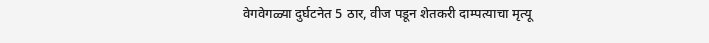वेगवेगळ्या दुर्घटनेत 5 ठार, वीज पडून शेतकरी दाम्पत्याचा मृत्यू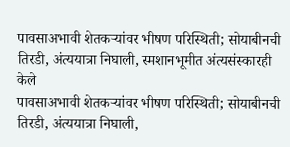पावसाअभावी शेतकऱ्यांवर भीषण परिस्थिती; सोयाबीनची तिरडी, अंत्ययात्रा निघाली, स्मशानभूमीत अंत्यसंस्कारही केले
पावसाअभावी शेतकऱ्यांवर भीषण परिस्थिती; सोयाबीनची तिरडी, अंत्ययात्रा निघाली,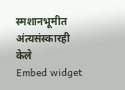स्मशानभूमीत अंत्यसंस्कारही केले
Embed widget